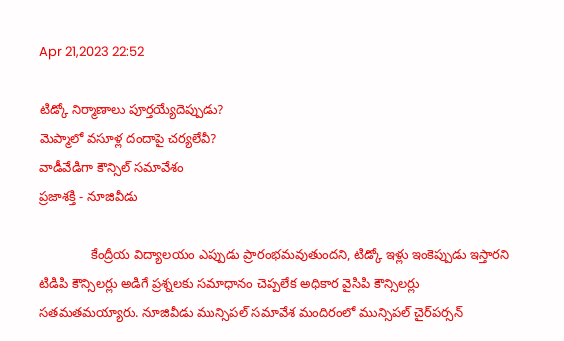Apr 21,2023 22:52

టిడ్కో నిర్మాణాలు పూర్తయ్యేదెప్పుడు?
మెప్మాలో వసూళ్ల దందాపై చర్యలేవీ?
వాడీవేడిగా కౌన్సిల్‌ సమావేశం
ప్రజాశక్తి - నూజివీడు

              కేంద్రీయ విద్యాలయం ఎప్పుడు ప్రారంభమవుతుందని, టిడ్కో ఇళ్లు ఇంకెప్పుడు ఇస్తారని టిడిపి కౌన్సిలర్లు అడిగే ప్రశ్నలకు సమాధానం చెప్పలేక అధికార వైసిపి కౌన్సిలర్లు సతమతమయ్యారు. నూజివీడు మున్సిపల్‌ సమావేశ మందిరంలో మున్సిపల్‌ చైర్‌పర్సన్‌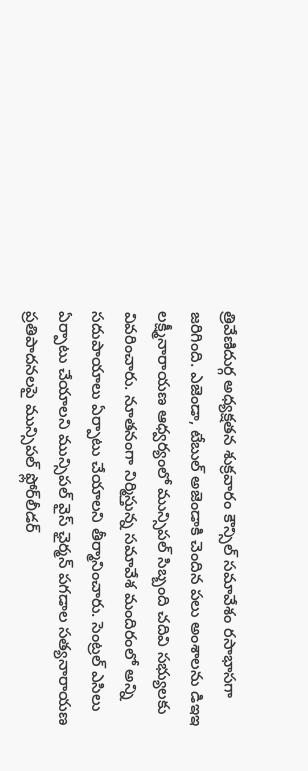త్రివేణిదుర్గ అధ్యక్షతన శుక్రవారం కౌన్సిల్‌ సమావేశం రసాభాసగా జరిగింది. ఎజెండా, టేబుల్‌ అజెండాకి చెందిన పలు అంశాలను డిఇఇ లక్ష్మీనారాయణ ఆధ్వర్యంలో మున్సిపల్‌ సిబ్బంది చదివి సభ్యులకు వివరించారు. నూతనంగా నిర్మిస్తున్న సమావేశ మందిరంలో అన్ని సదుపాయాలు ఏర్పాటు చేయాలని తీర్మానించారు. సెంట్రల్‌ ఎసిలు ఏర్పాటు చేయాలని మున్సిపల్‌ వైస్‌ ఛైర్మన్‌ పగడాల సత్యనారాయణ ప్రతిపాదనలపై మున్సిపల్‌ ఫ్లోర్‌లీడర్‌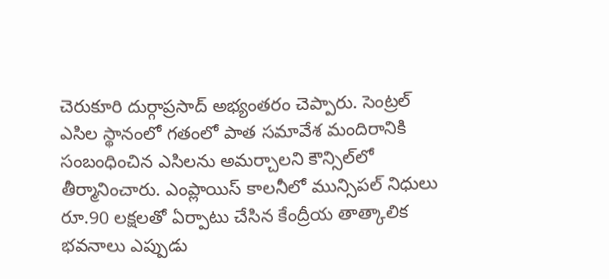చెరుకూరి దుర్గాప్రసాద్‌ అభ్యంతరం చెప్పారు. సెంట్రల్‌ ఎసిల స్థానంలో గతంలో పాత సమావేశ మందిరానికి సంబంధించిన ఎసిలను అమర్చాలని కౌన్సిల్‌లో తీర్మానించారు. ఎంప్లాయిస్‌ కాలనీలో మున్సిపల్‌ నిధులు రూ.90 లక్షలతో ఏర్పాటు చేసిన కేంద్రీయ తాత్కాలిక భవనాలు ఎప్పుడు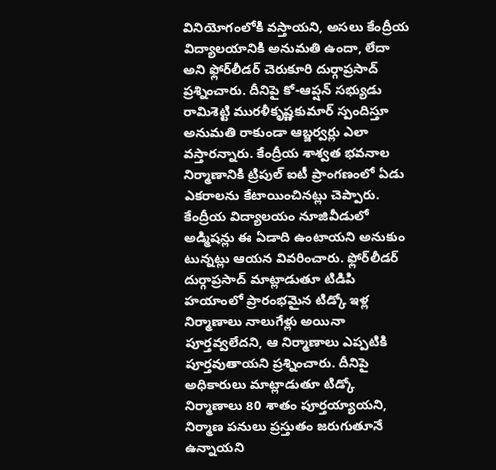వినియోగంలోకి వస్తాయని, అసలు కేంద్రీయ విద్యాలయానికి అనుమతి ఉందా, లేదా అని ఫ్లోర్‌లీడర్‌ చెరుకూరి దుర్గాప్రసాద్‌ ప్రశ్నించారు. దీనిపై కో-ఆప్షన్‌ సభ్యుడు రామిశెట్టి మురళీకృష్ణకుమార్‌ స్పందిస్తూ అనుమతి రాకుండా ఆబ్జర్వర్లు ఎలా వస్తారన్నారు. కేంద్రీయ శాశ్వత భవనాల నిర్మాణానికి ట్రిపుల్‌ ఐటీ ప్రాంగణంలో ఏడు ఎకరాలను కేటాయించినట్లు చెప్పారు. కేంద్రీయ విద్యాలయం నూజివీడులో అడ్మిషన్లు ఈ ఏడాది ఉంటాయని అనుకుం టున్నట్లు ఆయన వివరించారు. ఫ్లోర్‌లీడర్‌ దుర్గాప్రసాద్‌ మాట్లాడుతూ టిడిపి హయాంలో ప్రారంభమైన టిడ్కో ఇళ్ల నిర్మాణాలు నాలుగేళ్లు అయినా పూర్తవ్వలేదని, ఆ నిర్మాణాలు ఎప్పటికి పూర్తవుతాయని ప్రశ్నించారు. దీనిపై అధికారులు మాట్లాడుతూ టిడ్కో నిర్మాణాలు 80 శాతం పూర్తయ్యాయని, నిర్మాణ పనులు ప్రస్తుతం జరుగుతూనే ఉన్నాయని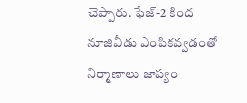చెప్పారు. ఫేజ్‌-2 కింద నూజివీడు ఎంపికవ్వడంతో నిర్మాణాలు జాప్యం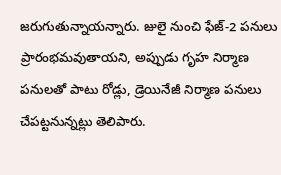జరుగుతున్నాయన్నారు. జులై నుంచి ఫేజ్‌-2 పనులు ప్రారంభమవుతాయని, అప్పుడు గృహ నిర్మాణ పనులతో పాటు రోడ్లు, డ్రెయినేజీ నిర్మాణ పనులు చేపట్టనున్నట్లు తెలిపారు.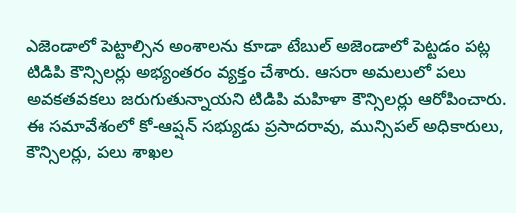ఎజెండాలో పెట్టాల్సిన అంశాలను కూడా టేబుల్‌ అజెండాలో పెట్టడం పట్ల టిడిపి కౌన్సిలర్లు అభ్యంతరం వ్యక్తం చేశారు. ఆసరా అమలులో పలు అవకతవకలు జరుగుతున్నాయని టిడిపి మహిళా కౌన్సిలర్లు ఆరోపించారు. ఈ సమావేశంలో కో-ఆప్షన్‌ సభ్యుడు ప్రసాదరావు, మున్సిపల్‌ అధికారులు, కౌన్సిలర్లు, పలు శాఖల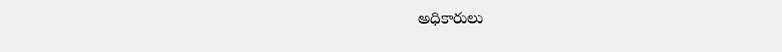అధికారులు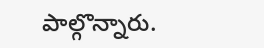పాల్గొన్నారు.